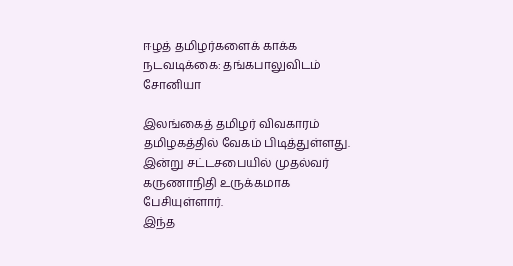ஈழத் தமிழர்களைக் காக்க நடவடிக்கை: தங்கபாலுவிடம் சோனியா

இலங்கைத் தமிழர் விவகாரம் தமிழகத்தில் வேகம் பிடித்துள்ளது. இன்று சட்டசபையில் முதல்வர் கருணாநிதி உருக்கமாக பேசியுள்ளார்.
இந்த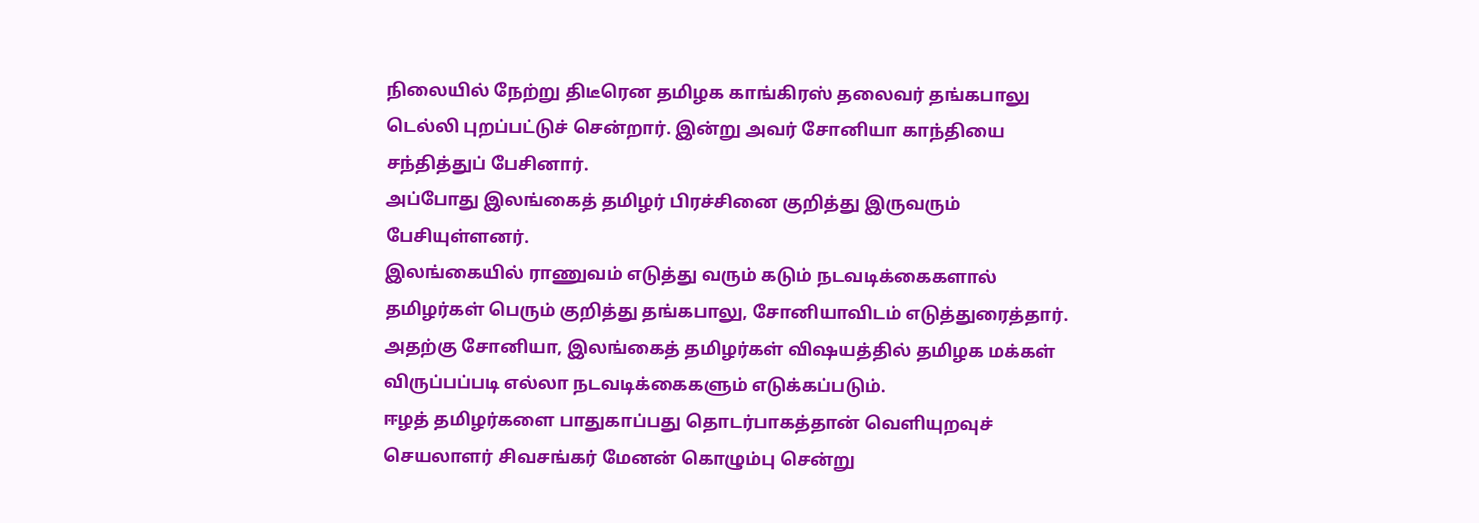நிலையில் நேற்று திடீரென தமிழக காங்கிரஸ் தலைவர் தங்கபாலு டெல்லி புறப்பட்டுச் சென்றார். இன்று அவர் சோனியா காந்தியை சந்தித்துப் பேசினார்.
அப்போது இலங்கைத் தமிழர் பிரச்சினை குறித்து இருவரும் பேசியுள்ளனர்.
இலங்கையில் ராணுவம் எடுத்து வரும் கடும் நடவடிக்கைகளால் தமிழர்கள் பெரும் குறித்து தங்கபாலு, சோனியாவிடம் எடுத்துரைத்தார்.
அதற்கு சோனியா, இலங்கைத் தமிழர்கள் விஷயத்தில் தமிழக மக்கள் விருப்பப்படி எல்லா நடவடிக்கைகளும் எடுக்கப்படும்.
ஈழத் தமிழர்களை பாதுகாப்பது தொடர்பாகத்தான் வெளியுறவுச் செயலாளர் சிவசங்கர் மேனன் கொழும்பு சென்று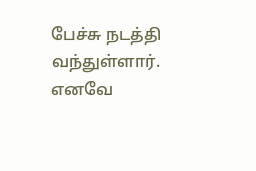பேச்சு நடத்தி வந்துள்ளார். எனவே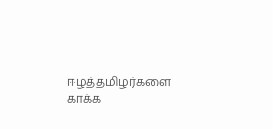ஈழத்தமிழர்களை காக்க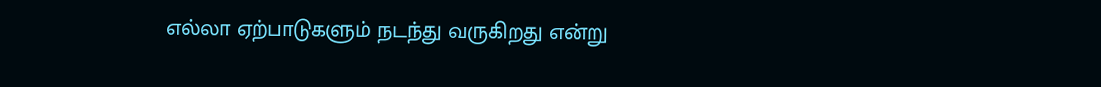எல்லா ஏற்பாடுகளும் நடந்து வருகிறது என்று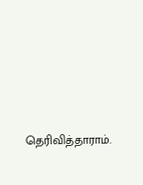தெரிவித்தாராம்.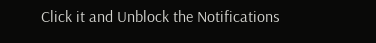Click it and Unblock the Notifications